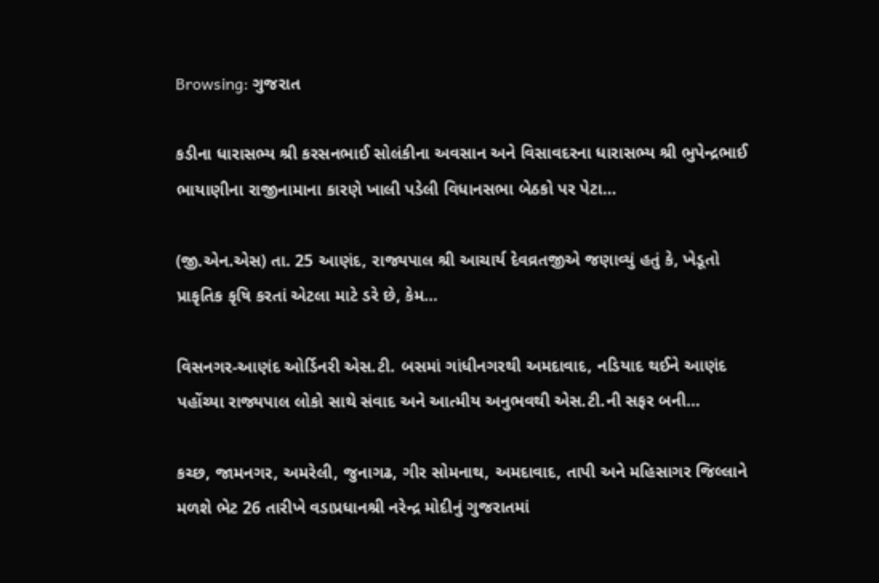Browsing: ગુજરાત

કડીના ધારાસભ્ય શ્રી કરસનભાઈ સોલંકીના અવસાન અને વિસાવદરના ધારાસભ્ય શ્રી ભુપેન્દ્રભાઈ ભાયાણીના રાજીનામાના કારણે ખાલી પડેલી વિધાનસભા બેઠકો પર પેટા…

(જી.એન.એસ) તા. 25 આણંદ, રાજ્યપાલ શ્રી આચાર્ય દેવવ્રતજીએ જણાવ્યું હતું કે, ખેડૂતો પ્રાકૃતિક કૃષિ કરતાં એટલા માટે ડરે છે, કેમ…

વિસનગર-આણંદ ઓર્ડિનરી એસ.ટી. બસમાં ગાંધીનગરથી અમદાવાદ, નડિયાદ થઈને આણંદ પહોંચ્યા રાજ્યપાલ લોકો સાથે સંવાદ અને આત્મીય અનુભવથી એસ.ટી.ની સફર બની…

કચ્છ, જામનગર, અમરેલી, જુનાગઢ, ગીર સોમનાથ, અમદાવાદ, તાપી અને મહિસાગર જિલ્લાને મળશે ભેટ 26 તારીખે વડાપ્રધાનશ્રી નરેન્દ્ર મોદીનું ગુજરાતમાં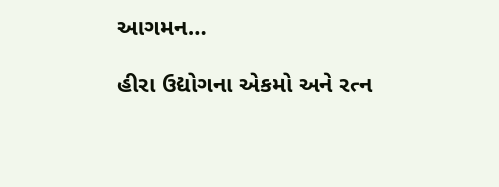આગમન…

હીરા ઉદ્યોગના એકમો અને રત્ન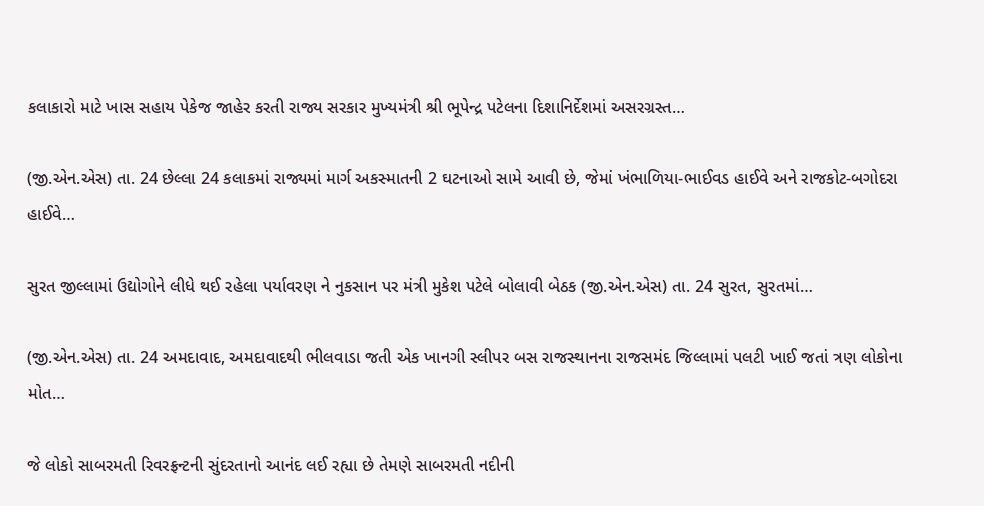કલાકારો માટે ખાસ સહાય પેકેજ જાહેર કરતી રાજ્ય સરકાર મુખ્યમંત્રી શ્રી ભૂપેન્દ્ર પટેલના દિશાનિર્દેશમાં અસરગ્રસ્ત…

(જી.એન.એસ) તા. 24 છેલ્લા 24 કલાકમાં રાજ્યમાં માર્ગ અકસ્માતની 2 ઘટનાઓ સામે આવી છે, જેમાં ખંભાળિયા-ભાઈવડ હાઈવે અને રાજકોટ-બગોદરા હાઈવે…

સુરત જીલ્લામાં ઉદ્યોગોને લીધે થઈ રહેલા પર્યાવરણ ને નુકસાન પર મંત્રી મુકેશ પટેલે બોલાવી બેઠક (જી.એન.એસ) તા. 24 સુરત, સુરતમાં…

(જી.એન.એસ) તા. 24 અમદાવાદ, અમદાવાદથી ભીલવાડા જતી એક ખાનગી સ્લીપર બસ રાજસ્થાનના રાજસમંદ જિલ્લામાં પલટી ખાઈ જતાં ત્રણ લોકોના મોત…

જે લોકો સાબરમતી રિવરફ્રન્ટની સુંદરતાનો આનંદ લઈ રહ્યા છે તેમણે સાબરમતી નદીની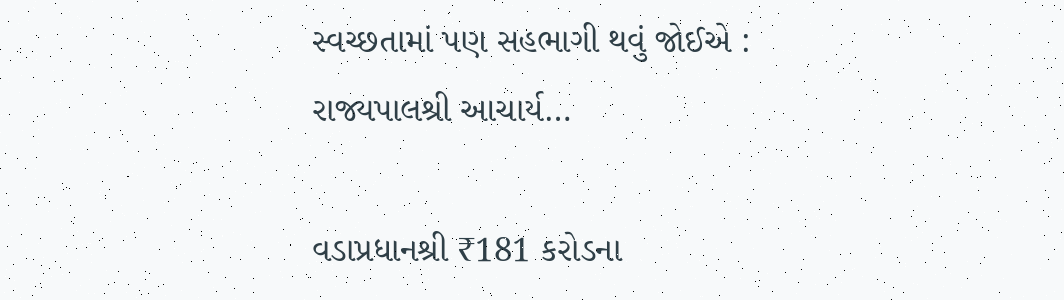સ્વચ્છતામાં પણ સહભાગી થવું જોઈએ : રાજ્યપાલશ્રી આચાર્ય…

વડાપ્રધાનશ્રી ₹181 કરોડના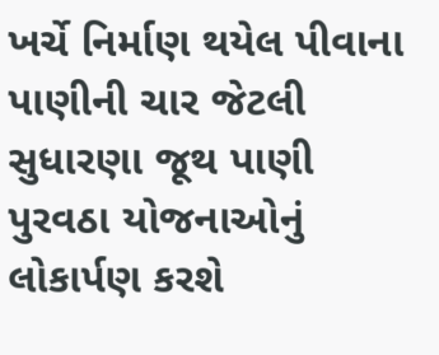ખર્ચે નિર્માણ થયેલ પીવાના પાણીની ચાર જેટલી સુધારણા જૂથ પાણી પુરવઠા યોજનાઓનું લોકાર્પણ કરશે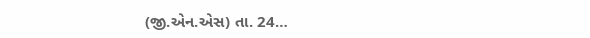(જી.એન.એસ) તા. 24…